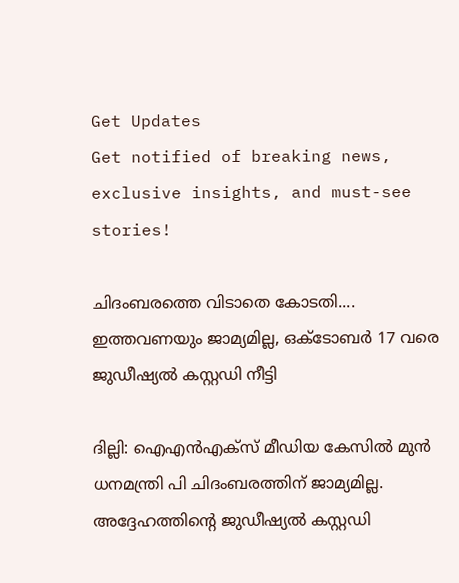Get Updates
Get notified of breaking news, exclusive insights, and must-see stories!

ചിദംബരത്തെ വിടാതെ കോടതി.... ഇത്തവണയും ജാമ്യമില്ല, ഒക്ടോബര്‍ 17 വരെ ജുഡീഷ്യല്‍ കസ്റ്റഡി നീട്ടി

ദില്ലി: ഐഎന്‍എക്‌സ് മീഡിയ കേസില്‍ മുന്‍ ധനമന്ത്രി പി ചിദംബരത്തിന് ജാമ്യമില്ല. അദ്ദേഹത്തിന്റെ ജുഡീഷ്യല്‍ കസ്റ്റഡി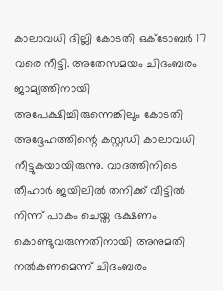കാലാവധി ദില്ലി കോടതി ഒക്ടോബര്‍ 17 വരെ നീട്ടി. അതേസമയം ചിദംബരം ജാമ്യത്തിനായി അപേക്ഷിച്ചിരുന്നെങ്കിലും കോടതി അദ്ദേഹത്തിന്റെ കസ്റ്റഡി കാലാവധി നീട്ടുകയായിരുന്നു. വാദത്തിനിടെ തീഹാര്‍ ജയിലില്‍ തനിക്ക് വീട്ടില്‍ നിന്ന് പാകം ചെയ്ത ഭക്ഷണം കൊണ്ടുവരുന്നതിനായി അനുമതി നല്‍കണമെന്ന് ചിദംബരം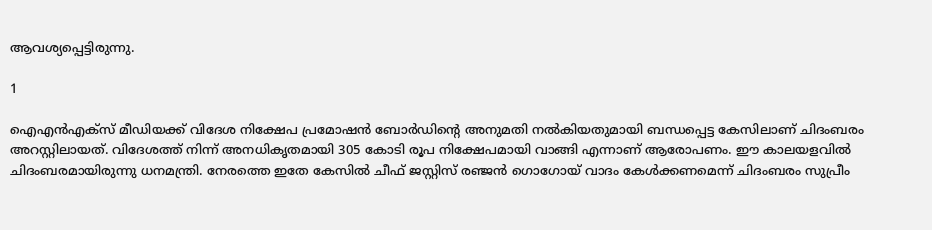ആവശ്യപ്പെട്ടിരുന്നു.

1

ഐഎന്‍എക്‌സ് മീഡിയക്ക് വിദേശ നിക്ഷേപ പ്രമോഷന്‍ ബോര്‍ഡിന്റെ അനുമതി നല്‍കിയതുമായി ബന്ധപ്പെട്ട കേസിലാണ് ചിദംബരം അറസ്റ്റിലായത്. വിദേശത്ത് നിന്ന് അനധികൃതമായി 305 കോടി രൂപ നിക്ഷേപമായി വാങ്ങി എന്നാണ് ആരോപണം. ഈ കാലയളവില്‍ ചിദംബരമായിരുന്നു ധനമന്ത്രി. നേരത്തെ ഇതേ കേസില്‍ ചീഫ് ജസ്റ്റിസ് രഞ്ജന്‍ ഗൊഗോയ് വാദം കേള്‍ക്കണമെന്ന് ചിദംബരം സുപ്രീം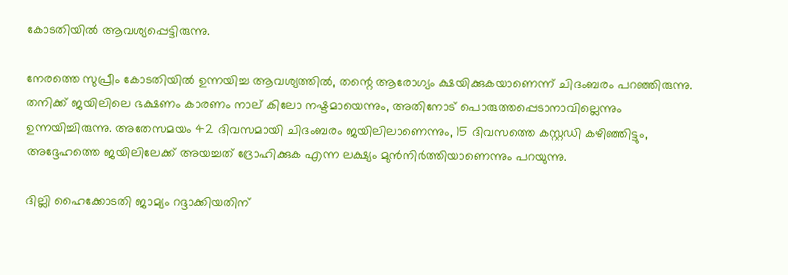കോടതിയില്‍ ആവശ്യപ്പെട്ടിരുന്നു.

നേരത്തെ സുപ്രീം കോടതിയില്‍ ഉന്നയിച്ച ആവശ്യത്തില്‍, തന്റെ ആരോഗ്യം ക്ഷയിക്കുകയാണെന്ന് ചിദംബരം പറഞ്ഞിരുന്നു. തനിക്ക് ജയിലിലെ ഭക്ഷണം കാരണം നാല് കിലോ നഷ്ടമായെന്നും, അതിനോട് പൊരുത്തപ്പെടാനാവില്ലെന്നും ഉന്നയിച്ചിരുന്നു. അതേസമയം 42 ദിവസമായി ചിദംബരം ജയിലിലാണെന്നും, 15 ദിവസത്തെ കസ്റ്റഡി കഴിഞ്ഞിട്ടും, അദ്ദേഹത്തെ ജയിലിലേക്ക് അയച്ചത് ദ്രോഹിക്കുക എന്ന ലക്ഷ്യം മുന്‍നിര്‍ത്തിയാണെന്നും പറയുന്നു.

ദില്ലി ഹൈക്കോടതി ജാമ്യം റദ്ദാക്കിയതിന്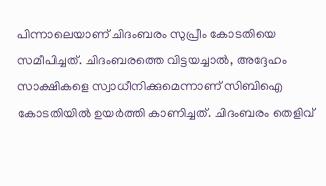പിന്നാലെയാണ് ചിദംബരം സുപ്രീം കോടതിയെ സമീപിച്ചത്. ചിദംബരത്തെ വിട്ടയച്ചാല്‍, അദ്ദേഹം സാക്ഷികളെ സ്വാധീനിക്കുമെന്നാണ് സിബിഐ കോടതിയില്‍ ഉയര്‍ത്തി കാണിച്ചത്. ചിദംബരം തെളിവ്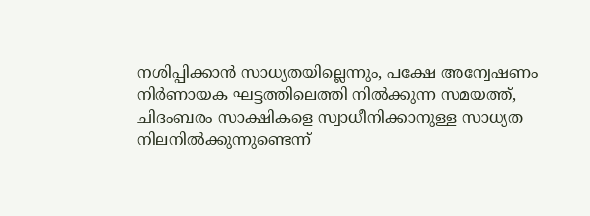നശിപ്പിക്കാന്‍ സാധ്യതയില്ലെന്നും, പക്ഷേ അന്വേഷണം നിര്‍ണായക ഘട്ടത്തിലെത്തി നില്‍ക്കുന്ന സമയത്ത്, ചിദംബരം സാക്ഷികളെ സ്വാധീനിക്കാനുള്ള സാധ്യത നിലനില്‍ക്കുന്നുണ്ടെന്ന്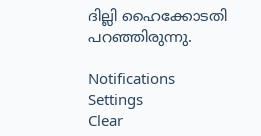ദില്ലി ഹൈക്കോടതി പറഞ്ഞിരുന്നു.

Notifications
Settings
Clear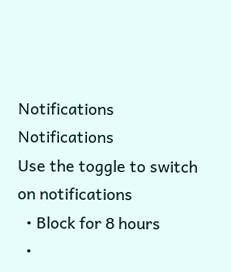Notifications
Notifications
Use the toggle to switch on notifications
  • Block for 8 hours
  •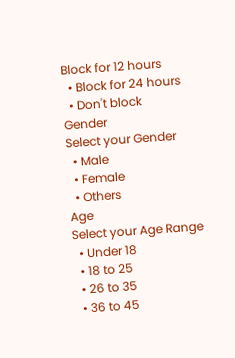Block for 12 hours
  • Block for 24 hours
  • Don't block
Gender
Select your Gender
  • Male
  • Female
  • Others
Age
Select your Age Range
  • Under 18
  • 18 to 25
  • 26 to 35
  • 36 to 45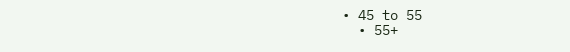• 45 to 55
  • 55+